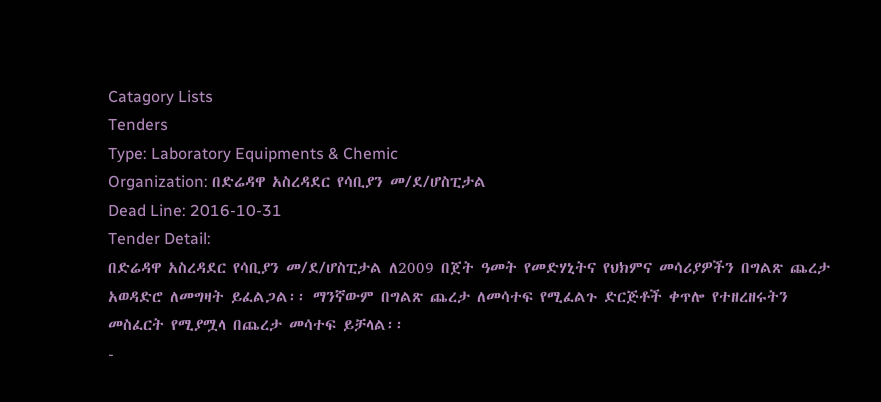Catagory Lists
Tenders
Type: Laboratory Equipments & Chemic
Organization: በድሬዳዋ አስረዳደር የሳቢያን መ/ደ/ሆስፒታል
Dead Line: 2016-10-31
Tender Detail:
በድሬዳዋ አስረዳደር የሳቢያን መ/ደ/ሆስፒታል ለ2009 በጀት ዓመት የመድሃኒትና የህክምና መሳሪያዎችን በግልጽ ጨረታ አወዳድሮ ለመግዛት ይፈልጋል፡፡ ማንኛውም በግልጽ ጨረታ ለመሳተፍ የሚፈልጉ ድርጅቶች ቀጥሎ የተዘረዘሩትን መስፈርት የሚያሟላ በጨረታ መሳተፍ ይቻላል፡፡
-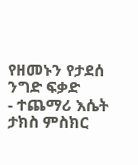የዘመኑን የታደሰ ንግድ ፍቃድ
- ተጨማሪ እሴት ታክስ ምስክር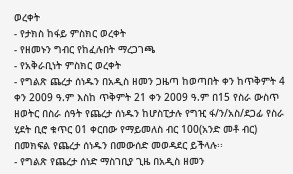ወረቀት
- የታክስ ከፋይ ምስክር ወረቀት
- የዘመኑን ግብር የከፈሉበት ማረጋገጫ
- የአቅራቢነት ምስክር ወረቀት
- የግልጽ ጨረታ ሰነዱን በአዲስ ዘመን ጋዜጣ ከወጣበት ቀን ከጥቅምት 4 ቀን 2009 ዓ.ም እስከ ጥቅምት 21 ቀን 2009 ዓ.ም በ15 የስራ ውስጥ ዘወትር በስራ ሰዓት የጨረታ ሰነዱን ከሆስፒታሉ የግዢ ፋ/ን/አስ/ደጋፊ የስራ ሂደት ቢሮ ቁጥር 01 ቀርበው የማይመለስ ብር 100(አንድ መቶ ብር) በመክፍል የጨረታ ሰነዱን በመውሰድ መወዳደር ይችላሉ፡፡
- የግልጽ የጨረታ ሰነድ ማስገቢያ ጊዜ በአዲስ ዘመን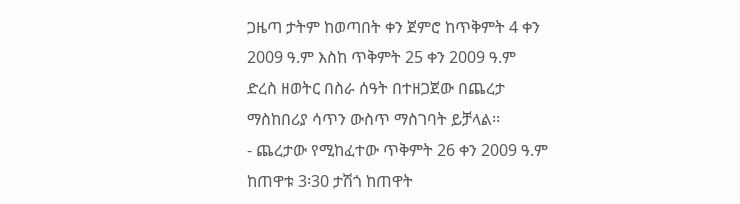ጋዜጣ ታትም ከወጣበት ቀን ጀምሮ ከጥቅምት 4 ቀን 2009 ዓ.ም እስከ ጥቅምት 25 ቀን 2009 ዓ.ም ድረስ ዘወትር በስራ ሰዓት በተዘጋጀው በጨረታ ማስከበሪያ ሳጥን ውስጥ ማስገባት ይቻላል፡፡
- ጨረታው የሚከፈተው ጥቅምት 26 ቀን 2009 ዓ.ም ከጠዋቱ 3፡30 ታሽጎ ከጠዋት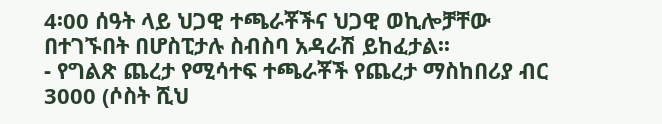4፡00 ሰዓት ላይ ህጋዊ ተጫራቾችና ህጋዊ ወኪሎቻቸው በተገኙበት በሆስፒታሉ ስብስባ አዳራሽ ይከፈታል፡፡
- የግልጽ ጨረታ የሚሳተፍ ተጫራቾች የጨረታ ማስከበሪያ ብር 3000 (ሶስት ሺህ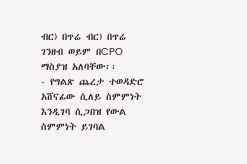ብር) በጥሬ ብር) በጥሬ ገንዘብ ወይም በCPO ማስያዝ አለባቸው፡፡
- የግልጽ ጨረታ ተወዳድሮ አሸናፊው ሲለይ ስምምነት እንዲገባ ሲጋበዝ የውል ስምምነት ይገባል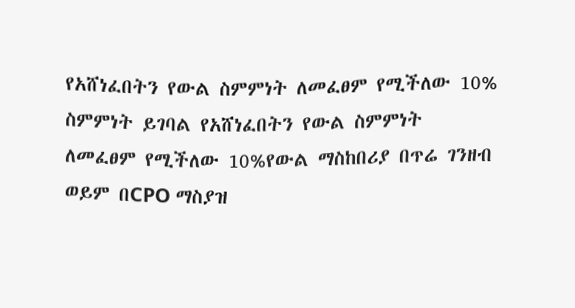የአሸነፈበትን የውል ስምምነት ለመፈፀም የሚችለው 10% ስምምነት ይገባል የአሸነፈበትን የውል ስምምነት ለመፈፀም የሚችለው 10%የውል ማስከበሪያ በጥሬ ገንዘብ ወይም በCPO ማስያዝ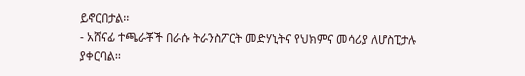ይኖርበታል፡፡
- አሸናፊ ተጫራቾች በራሱ ትራንስፖርት መድሃኒትና የህክምና መሳሪያ ለሆስፒታሉ ያቀርባል፡፡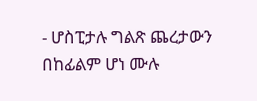- ሆስፒታሉ ግልጽ ጨረታውን በከፊልም ሆነ ሙሉ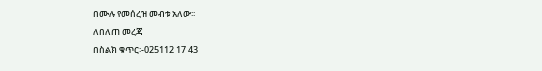በሙሉ የመሰረዝ መብቱ አለው፡፡
ለበለጠ መረጃ
በስልክ ቁጥር፡-025112 17 43